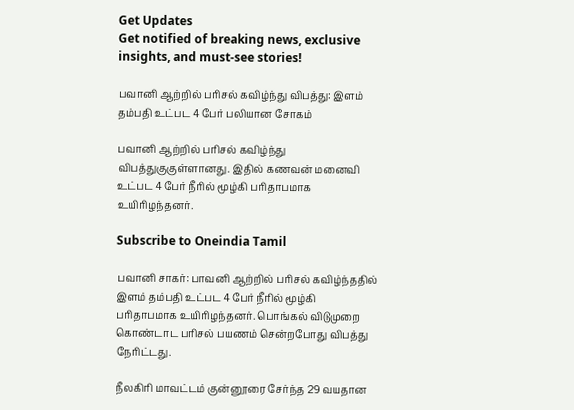Get Updates
Get notified of breaking news, exclusive insights, and must-see stories!

பவானி ஆற்றில் பரிசல் கவிழ்ந்து விபத்து: இளம் தம்பதி உட்பட 4 பேர் பலியான சோகம்

பவானி ஆற்றில் பரிசல் கவிழ்ந்து விபத்துகுகுள்ளானது. இதில் கணவன் மனைவி உட்பட 4 பேர் நீரில் மூழ்கி பரிதாபமாக உயிரிழந்தனர்.

Subscribe to Oneindia Tamil

பவானி சாகர்: பாவனி ஆற்றில் பரிசல் கவிழ்ந்ததில் இளம் தம்பதி உட்பட 4 பேர் நீரில் மூழ்கி பரிதாபமாக உயிரிழந்தனர். பொங்கல் விடுமுறை கொண்டாட பரிசல் பயணம் சென்றபோது விபத்து நேரிட்டது.

நீலகிரி மாவட்டம் குன்னூரை சேர்ந்த 29 வயதான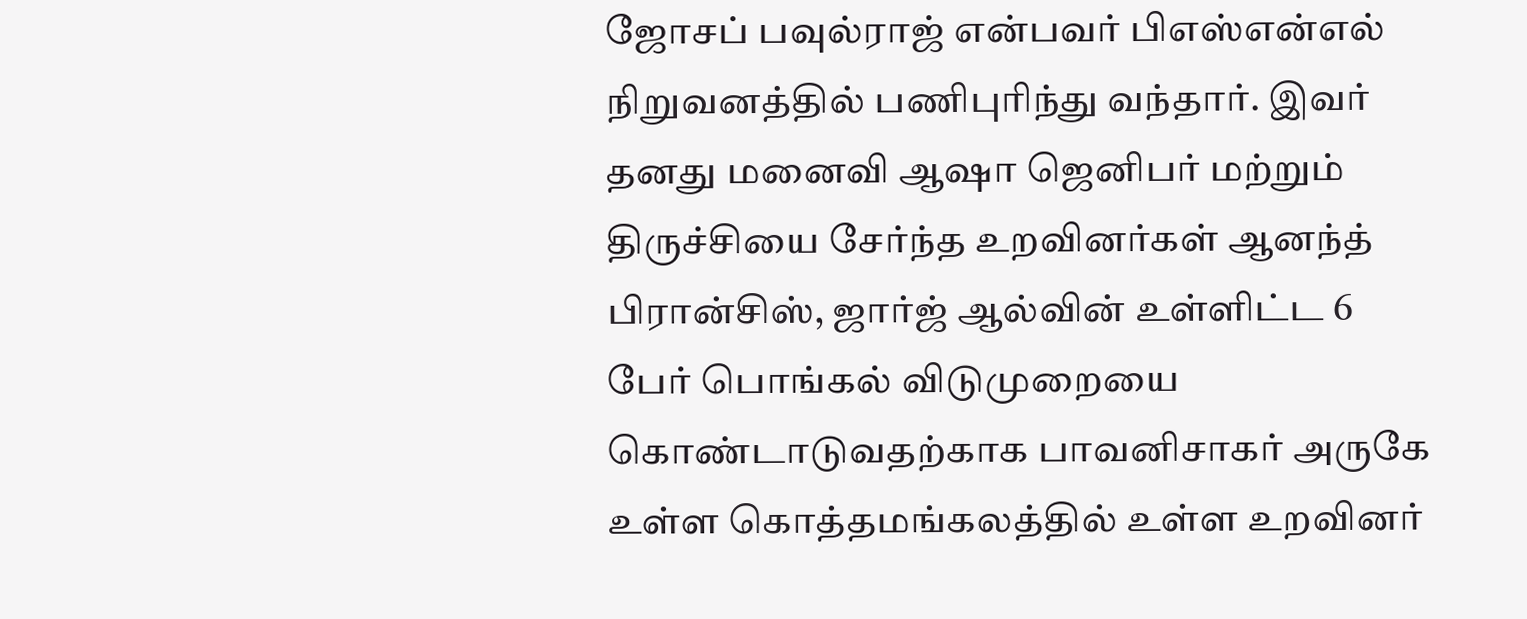ஜோசப் பவுல்ராஜ் என்பவர் பிஎஸ்என்எல் நிறுவனத்தில் பணிபுரிந்து வந்தார். இவர் தனது மனைவி ஆஷா ஜெனிபர் மற்றும் திருச்சியை சேர்ந்த உறவினர்கள் ஆனந்த் பிரான்சிஸ், ஜார்ஜ் ஆல்வின் உள்ளிட்ட 6 பேர் பொங்கல் விடுமுறையை கொண்டாடுவதற்காக பாவனிசாகர் அருகே உள்ள கொத்தமங்கலத்தில் உள்ள உறவினர்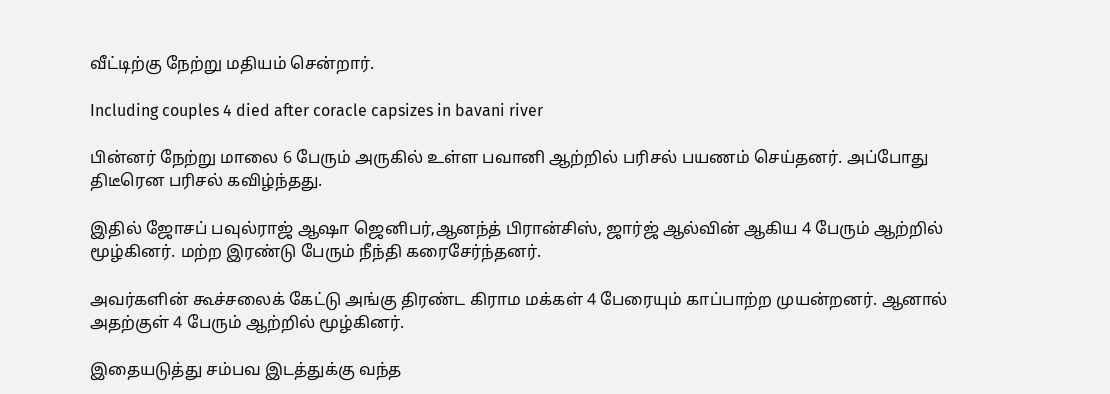வீட்டிற்கு நேற்று மதியம் சென்றார்.

Including couples 4 died after coracle capsizes in bavani river

பின்னர் நேற்று மாலை 6 பேரும் அருகில் உள்ள பவானி ஆற்றில் பரிசல் பயணம் செய்தனர். அப்போது திடீரென பரிசல் கவிழ்ந்தது.

இதில் ஜோசப் பவுல்ராஜ் ஆஷா ஜெனிபர்,ஆனந்த் பிரான்சிஸ், ஜார்ஜ் ஆல்வின் ஆகிய 4 பேரும் ஆற்றில் மூழ்கினர். மற்ற இரண்டு பேரும் நீந்தி கரைசேர்ந்தனர்.

அவர்களின் கூச்சலைக் கேட்டு அங்கு திரண்ட கிராம மக்கள் 4 பேரையும் காப்பாற்ற முயன்றனர். ஆனால் அதற்குள் 4 பேரும் ஆற்றில் மூழ்கினர்.

இதையடுத்து சம்பவ இடத்துக்கு வந்த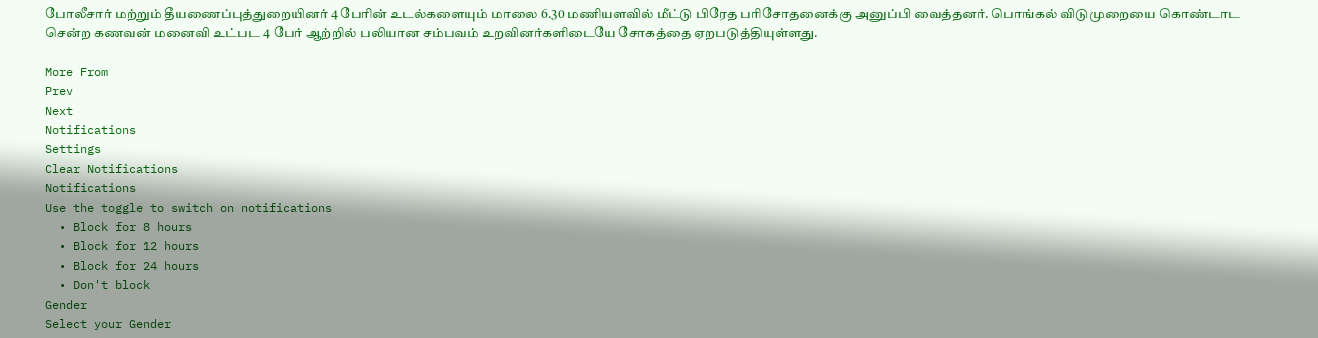போலீசார் மற்றும் தீயணைப்புத்துறையினர் 4 பேரின் உடல்களையும் மாலை 6.30 மணியளவில் மீட்டு பிரேத பரிசோதனைக்கு அனுப்பி வைத்தனர். பொங்கல் விடுமுறையை கொண்டாட சென்ற கணவன் மனைவி உட்பட 4 பேர் ஆற்றில் பலியான சம்பவம் உறவினர்களிடையே சோகத்தை ஏறபடுத்தியுள்ளது.

More From
Prev
Next
Notifications
Settings
Clear Notifications
Notifications
Use the toggle to switch on notifications
  • Block for 8 hours
  • Block for 12 hours
  • Block for 24 hours
  • Don't block
Gender
Select your Gender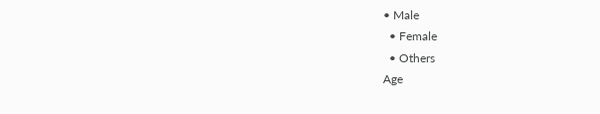• Male
  • Female
  • Others
Age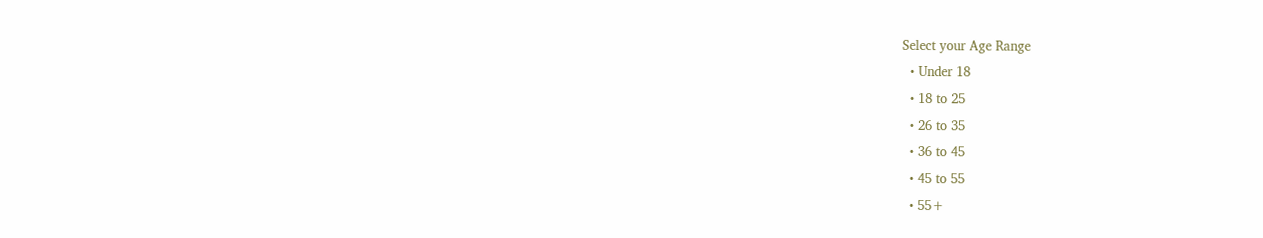Select your Age Range
  • Under 18
  • 18 to 25
  • 26 to 35
  • 36 to 45
  • 45 to 55
  • 55+